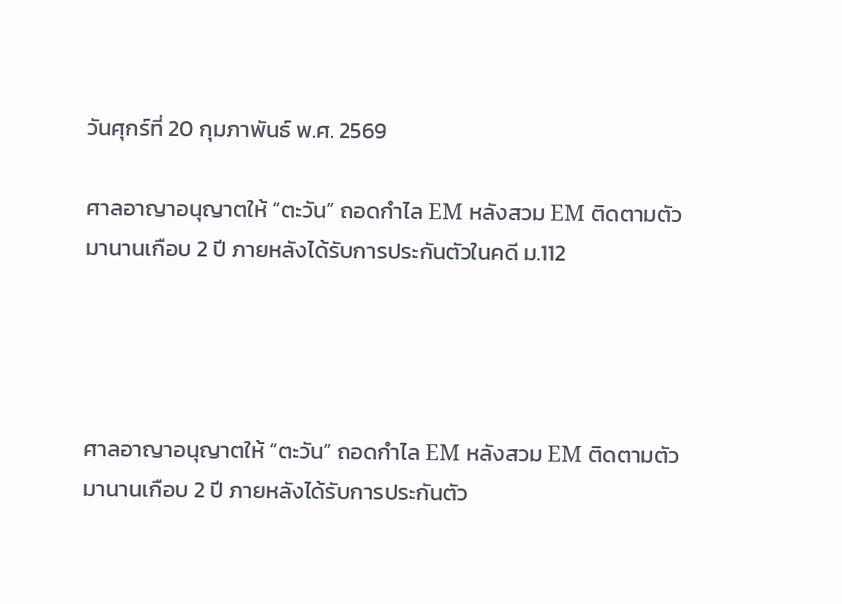วันศุกร์ที่ 20 กุมภาพันธ์ พ.ศ. 2569

ศาลอาญาอนุญาตให้ “ตะวัน” ถอดกำไล EM หลังสวม EM ติดตามตัวมานานเกือบ 2 ปี ภายหลังได้รับการประกันตัวในคดี ม.112




ศาลอาญาอนุญาตให้ “ตะวัน” ถอดกำไล EM หลังสวม EM ติดตามตัวมานานเกือบ 2 ปี ภายหลังได้รับการประกันตัว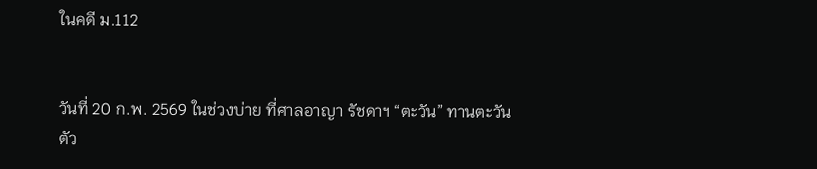ในคดี ม.112


วันที่ 20 ก.พ. 2569 ในช่วงบ่าย ที่ศาลอาญา รัชดาฯ “ตะวัน” ทานตะวัน ตัว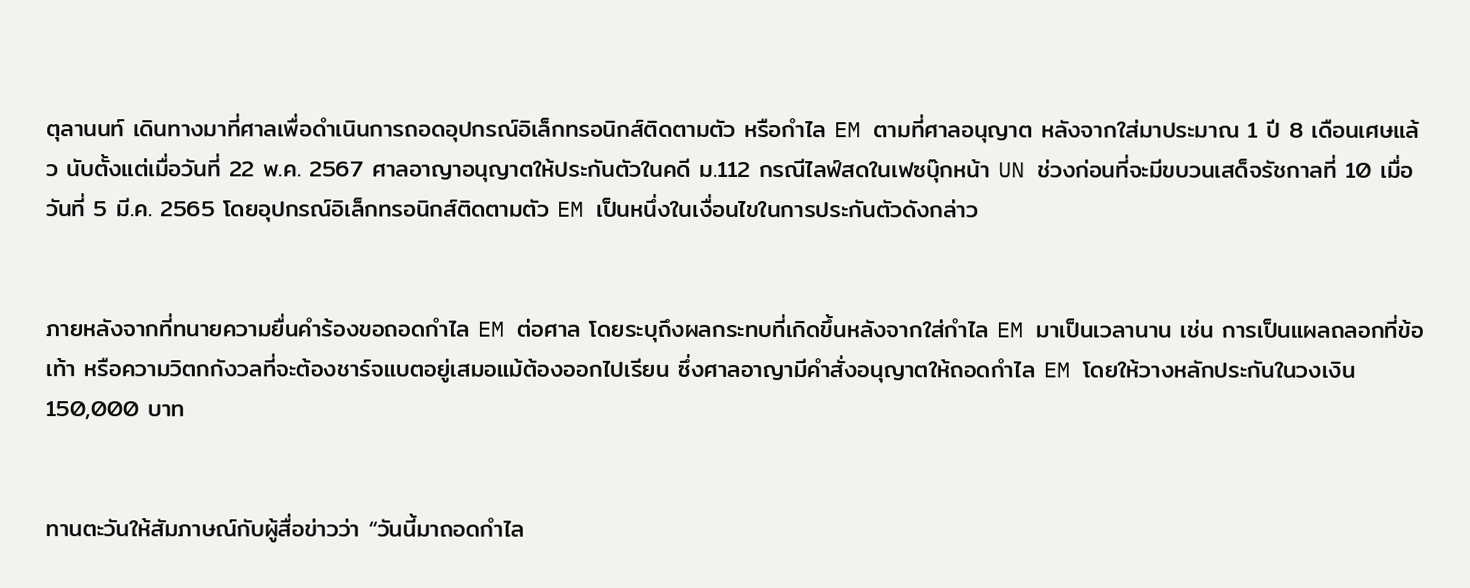ตุลานนท์ เดินทางมาที่ศาลเพื่อดำเนินการถอดอุปกรณ์อิเล็กทรอนิกส์ติดตามตัว หรือกำไล EM ตามที่ศาลอนุญาต หลังจากใส่มาประมาณ 1 ปี 8 เดือนเศษแล้ว นับตั้งแต่เมื่อวันที่ 22 พ.ค. 2567 ศาลอาญาอนุญาตให้ประกันตัวในคดี ม.112 กรณีไลฟ์สดในเฟซบุ๊กหน้า UN ช่วงก่อนที่จะมีขบวนเสด็จรัชกาลที่ 10 เมื่อวันที่ 5 มี.ค. 2565 โดยอุปกรณ์อิเล็กทรอนิกส์ติดตามตัว EM เป็นหนึ่งในเงื่อนไขในการประกันตัวดังกล่าว


ภายหลังจากที่ทนายความยื่นคำร้องขอถอดกำไล EM ต่อศาล โดยระบุถึงผลกระทบที่เกิดขึ้นหลังจากใส่กำไล EM มาเป็นเวลานาน เช่น การเป็นแผลถลอกที่ข้อเท้า หรือความวิตกกังวลที่จะต้องชาร์จแบตอยู่เสมอแม้ต้องออกไปเรียน ซึ่งศาลอาญามีคำสั่งอนุญาตให้ถอดกำไล EM โดยให้วางหลักประกันในวงเงิน 150,000 บาท


ทานตะวันให้สัมภาษณ์กับผู้สื่อข่าวว่า “วันนี้มาถอดกำไล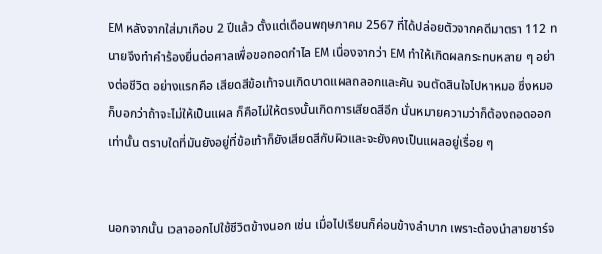EM หลังจากใส่มาเกือบ 2 ปีแล้ว ตั้งแต่เดือนพฤษภาคม 2567 ที่ได้ปล่อยตัวจากคดีมาตรา 112 ทนายจึงทำคำร้องยื่นต่อศาลเพื่อขอถอดกำไล EM เนื่องจากว่า EM ทำให้เกิดผลกระทบหลาย ๆ อย่างต่อชีวิต อย่างแรกคือ เสียดสีข้อเท้าจนเกิดบาดแผลถลอกและคัน จนตัดสินใจไปหาหมอ ซึ่งหมอก็บอกว่าถ้าจะไม่ให้เป็นแผล ก็คือไม่ให้ตรงนั้นเกิดการเสียดสีอีก นั่นหมายความว่าก็ต้องถอดออกเท่านั้น ตราบใดที่มันยังอยู่ที่ข้อเท้าก็ยังเสียดสีกับผิวและจะยังคงเป็นแผลอยู่เรื่อย ๆ


นอกจากนั้น เวลาออกไปใช้ชีวิตข้างนอก เช่น เมื่อไปเรียนก็ค่อนข้างลำบาก เพราะต้องนำสายชาร์จ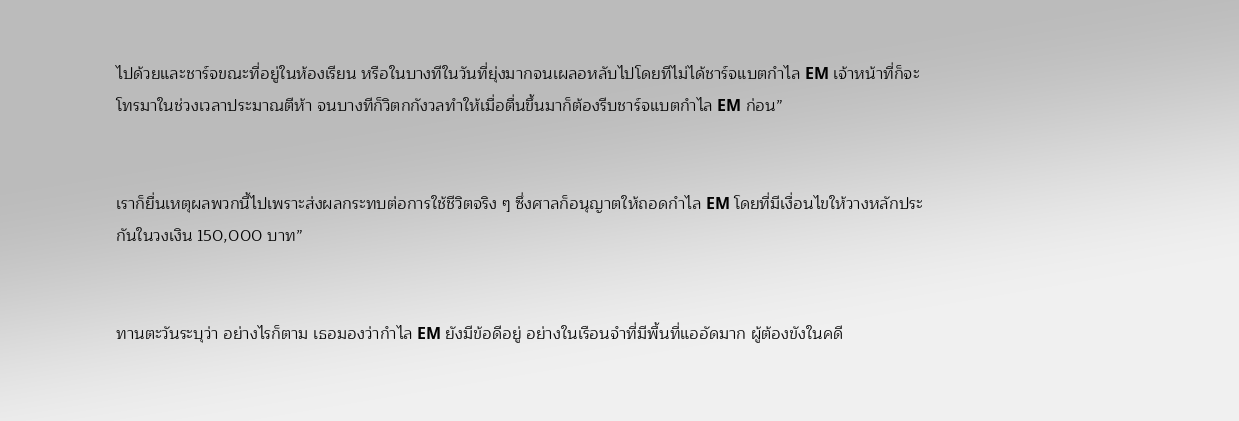ไปด้วยและชาร์จขณะที่อยู่ในห้องเรียน หรือในบางทีในวันที่ยุ่งมากจนเผลอหลับไปโดยทีไม่ได้ชาร์จแบตกำไล EM เจ้าหน้าที่ก็จะโทรมาในช่วงเวลาประมาณตีห้า จนบางทีก็วิตกกังวลทำให้เมื่อตื่นขึ้นมาก็ต้องรีบชาร์จแบตกำไล EM ก่อน”


เราก็ยื่นเหตุผลพวกนี้ไปเพราะส่งผลกระทบต่อการใช้ชีวิตจริง ๆ ซึ่งศาลก็อนุญาตให้ถอดกำไล EM โดยที่มีเงื่อนไขให้วางหลักประกันในวงเงิน 150,000 บาท”


ทานตะวันระบุว่า อย่างไรก็ตาม เธอมองว่ากำไล EM ยังมีข้อดีอยู่ อย่างในเรือนจำที่มีพื้นที่แออัดมาก ผู้ต้องขังในคดี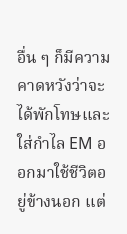อื่น ๆ ก็มีความคาดหวังว่าจะได้พักโทษและใส่กำไล EM ออกมาใช้ชีวิตอยู่ข้างนอก แต่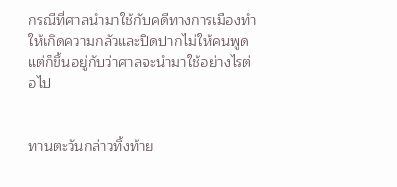กรณีที่ศาลนำมาใช้กับคดีทางการเมืองทำให้เกิดความกลัวและปิดปากไม่ให้คนพูด แต่ก็ขึ้นอยู่กับว่าศาลจะนำมาใช้อย่างไรต่อไป


ทานตะวันกล่าวทิ้งท้าย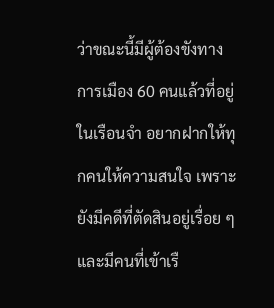ว่าขณะนี้มีผู้ต้องขังทางการเมือง 60 คนแล้วที่อยู่ในเรือนจำ อยากฝากให้ทุกคนให้ความสนใจ เพราะยังมีคดีที่ตัดสินอยู่เรื่อย ๆ และมีคนที่เข้าเรื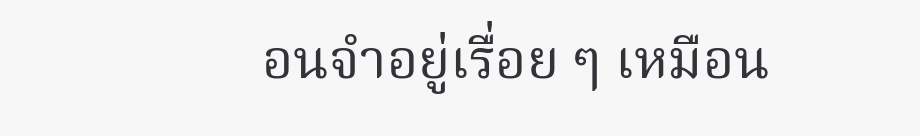อนจำอยู่เรื่อย ๆ เหมือน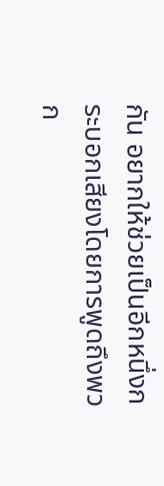กัน อยากให้ช่วยเป็นอีกหนึ่งกระบอกเสียงโดยการพูดถึงพวก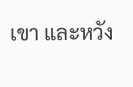เขา และหวัง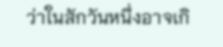ว่าในสักวันหนึ่งอาจเกิ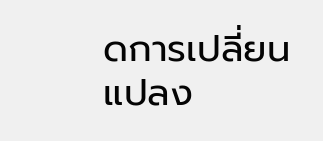ดการเปลี่ยนแปลง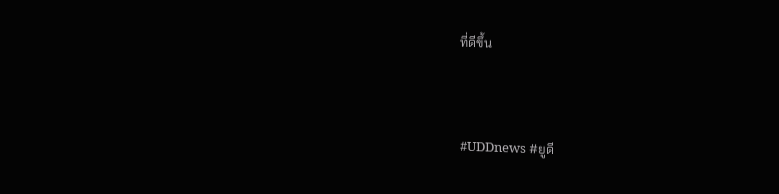ที่ดีขึ้น


#UDDnews #ยูดี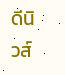ดีนิวส์